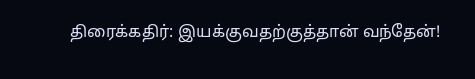திரைக்கதிர்: இயக்குவதற்குத்தான் வந்தேன்!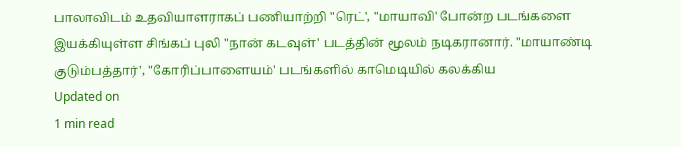பாலாவிடம் உதவியாளராகப் பணியாற்றி "ரெட்', "மாயாவி' போன்ற படங்களை இயக்கியுள்ள சிங்கப் புலி "நான் கடவுள்' படத்தின் மூலம் நடிகரானார். "மாயாண்டி குடும்பத்தார்', "கோரிப்பாளையம்' படங்களில் காமெடியில் கலக்கிய
Updated on
1 min read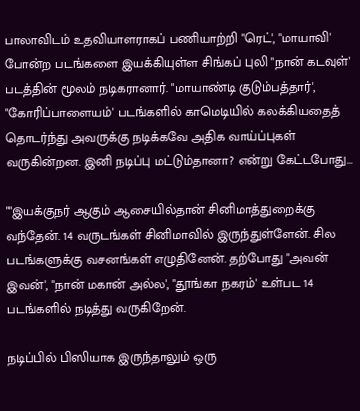பாலாவிடம் உதவியாளராகப் பணியாற்றி "ரெட்', "மாயாவி' போன்ற படங்களை இயக்கியுள்ள சிங்கப் புலி "நான் கடவுள்' படத்தின் மூலம் நடிகரானார். "மாயாண்டி குடும்பத்தார்', "கோரிப்பாளையம்' படங்களில் காமெடியில் கலக்கியதைத் தொடர்ந்து அவருக்கு நடிக்கவே அதிக வாய்ப்புகள் வருகின்றன. இனி நடிப்பு மட்டும்தானா? என்று கேட்டபோது...

""இயக்குநர் ஆகும் ஆசையில்தான் சினிமாத்துறைக்கு வந்தேன். 14 வருடங்கள் சினிமாவில் இருந்துள்ளேன். சில படங்களுக்கு வசனங்கள் எழுதினேன். தற்போது "அவன் இவன்', "நான் மகான் அல்ல', "தூங்கா நகரம்' உள்பட 14 படங்களில் நடித்து வருகிறேன்.

நடிப்பில் பிஸியாக இருந்தாலும் ஒரு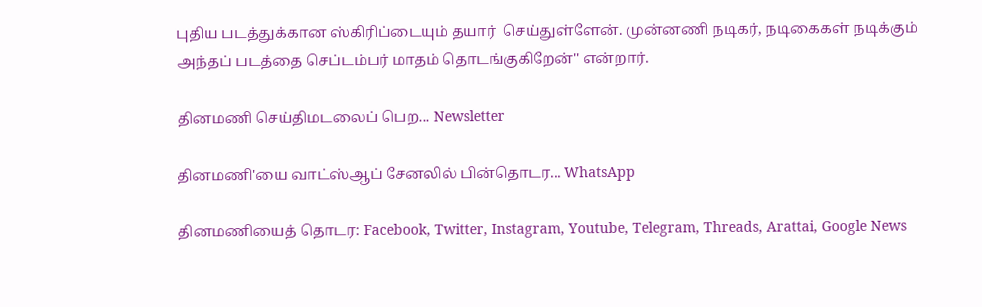புதிய படத்துக்கான ஸ்கிரிப்டையும் தயார்  செய்துள்ளேன். முன்னணி நடிகர், நடிகைகள் நடிக்கும் அந்தப் படத்தை செப்டம்பர் மாதம் தொடங்குகிறேன்'' என்றார்.

தினமணி செய்திமடலைப் பெற... Newsletter

தினமணி'யை வாட்ஸ்ஆப் சேனலில் பின்தொடர... WhatsApp

தினமணியைத் தொடர: Facebook, Twitter, Instagram, Youtube, Telegram, Threads, Arattai, Google News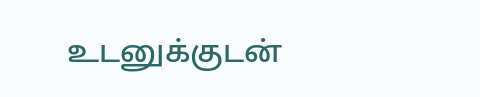உடனுக்குடன்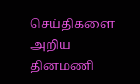செய்திகளை அறிய தினமணி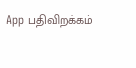App பதிவிறக்கம்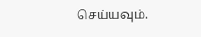செய்யவும்.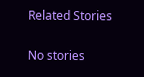Related Stories

No stories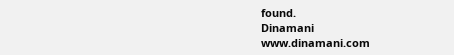found.
Dinamani
www.dinamani.com